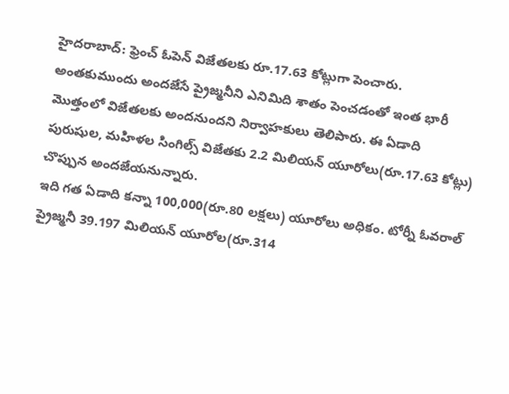హైదరాబాద్: ఫ్రెంచ్ ఓపెన్ విజేతలకు రూ.17.63 కోట్లుగా పెంచారు. అంతకుముందు అందజేసే ప్రైజ్మనీని ఎనిమిది శాతం పెంచడంతో ఇంత భారీ మొత్తంలో విజేతలకు అందనుందని నిర్వాహకులు తెలిపారు. ఈ ఏడాది పురుషుల, మహిళల సింగిల్స్ విజేతకు 2.2 మిలియన్ యూరోలు(రూ.17.63 కోట్లు) చొప్పున అందజేయనున్నారు.
ఇది గత ఏడాది కన్నా 100,000(రూ.80 లక్షలు) యూరోలు అధికం. టోర్నీ ఓవరాల్ ప్రైజ్మనీ 39.197 మిలియన్ యూరోల(రూ.314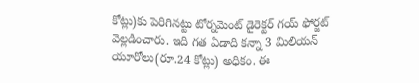కోట్లు)కు పెరిగినట్టు టోర్నమెంట్ డైరెక్టర్ గయ్ ఫోర్జట్ వెల్లడించారు. ఇది గత ఏడాది కన్నా 3 మిలియన్ యూరోలు(రూ.24 కోట్లు) అధికం. ఈ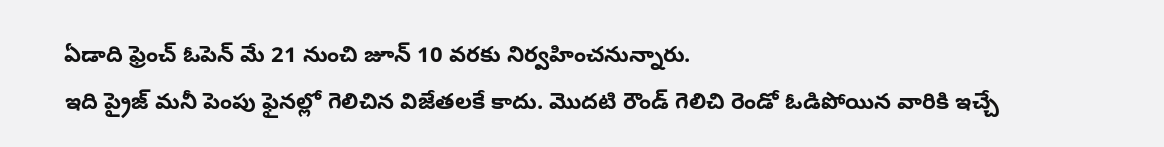ఏడాది ఫ్రెంచ్ ఓపెన్ మే 21 నుంచి జూన్ 10 వరకు నిర్వహించనున్నారు.
ఇది ప్రైజ్ మనీ పెంపు ఫైనల్లో గెలిచిన విజేతలకే కాదు. మొదటి రౌండ్ గెలిచి రెండో ఓడిపోయిన వారికి ఇచ్చే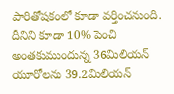పారితోషకంలో కూడా వర్తించనుంది. దీనిని కూడా 10% పెంచి అంతకుముందున్న 36మిలియన్ యూరోలను 39.2మిలియన్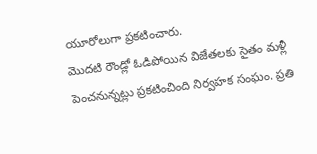యూరోలుగా ప్రకటించారు.
మొదటి రౌండ్లో ఓడిపోయిన విజేతలకు సైతం మళ్లీ పెంచనున్నట్లు ప్రకటించింది నిర్వహక సంఘం. ప్రతి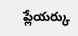ప్లేయర్కు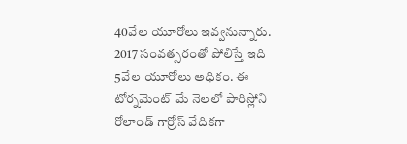40వేల యూరోలు ఇవ్వనున్నారు. 2017 సంవత్సరంతో పోలిస్తే ఇది 5వేల యూరోలు అధికం. ఈ టోర్నమెంట్ మే నెలలో పారిస్లోని రోలాండ్ గార్రోస్ వేదికగా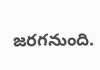జరగనుంది.